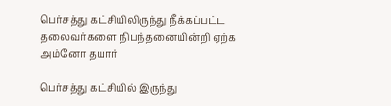பெர்சத்து கட்சியிலிருந்து நீக்கப்பட்ட தலைவர்களை நிபந்தனையின்றி ஏற்க அம்னோ தயார்

பெர்சத்து கட்சியில் இருந்து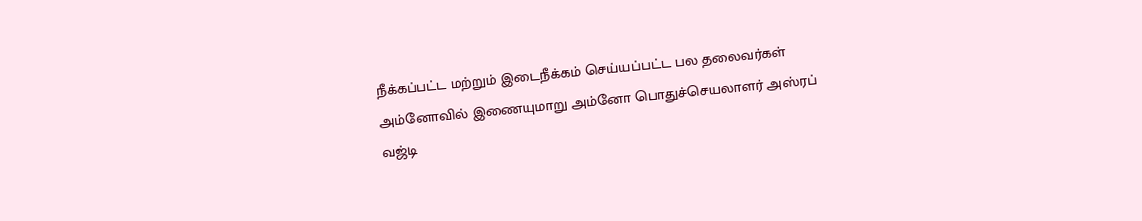நீக்கப்பட்ட மற்றும் இடைநீக்கம் செய்யப்பட்ட பல தலைவர்கள் அம்னோவில் இணையுமாறு அம்னோ பொதுச்செயலாளர் அஸ்ரப் வஜ்டி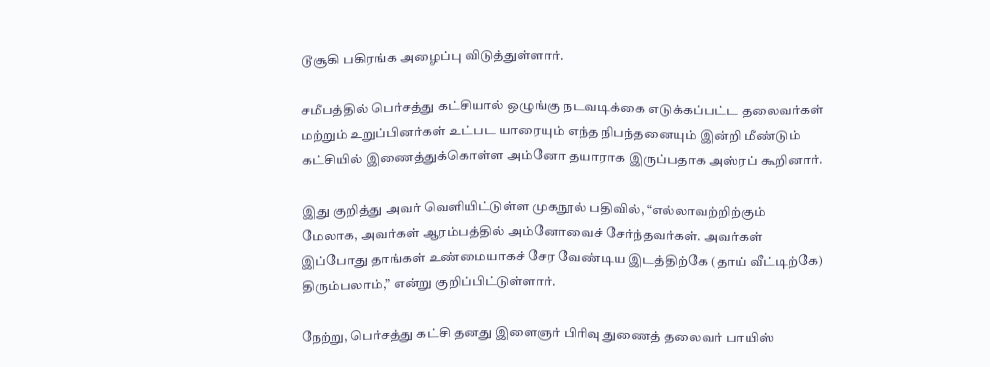டூசூகி பகிரங்க அழைப்பு விடுத்துள்ளார்.

சமீபத்தில் பெர்சத்து கட்சியால் ஒழுங்கு நடவடிக்கை எடுக்கப்பட்ட தலைவர்கள் மற்றும் உறுப்பினர்கள் உட்பட யாரையும் எந்த நிபந்தனையும் இன்றி மீண்டும் கட்சியில் இணைத்துக்கொள்ள அம்னோ தயாராக இருப்பதாக அஸ்ரப் கூறினார்.

இது குறித்து அவர் வெளியிட்டுள்ள முகநூல் பதிவில், “எல்லாவற்றிற்கும் மேலாக, அவர்கள் ஆரம்பத்தில் அம்னோவைச் சேர்ந்தவர்கள். அவர்கள் இப்போது தாங்கள் உண்மையாகச் சேர வேண்டிய இடத்திற்கே (தாய் வீட்டிற்கே) திரும்பலாம்,” என்று குறிப்பிட்டுள்ளார்.

நேற்று, பெர்சத்து கட்சி தனது இளைஞர் பிரிவு துணைத் தலைவர் பாயிஸ்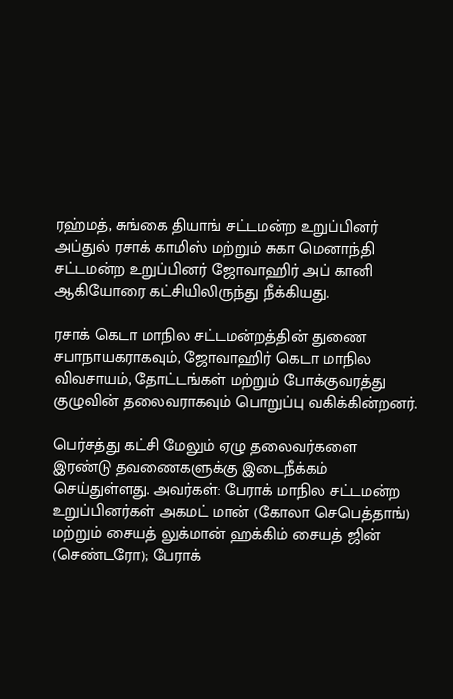ரஹ்மத், சுங்கை தியாங் சட்டமன்ற உறுப்பினர் அப்துல் ரசாக் காமிஸ் மற்றும் சுகா மெனாந்தி சட்டமன்ற உறுப்பினர் ஜோவாஹிர் அப் கானி ஆகியோரை கட்சியிலிருந்து நீக்கியது.

ரசாக் கெடா மாநில சட்டமன்றத்தின் துணை சபாநாயகராகவும், ஜோவாஹிர் கெடா மாநில விவசாயம், தோட்டங்கள் மற்றும் போக்குவரத்து குழுவின் தலைவராகவும் பொறுப்பு வகிக்கின்றனர்.

பெர்சத்து கட்சி மேலும் ஏழு தலைவர்களை இரண்டு தவணைகளுக்கு இடைநீக்கம் செய்துள்ளது. அவர்கள்: பேராக் மாநில சட்டமன்ற உறுப்பினர்கள் அகமட் மான் (கோலா செபெத்தாங்) மற்றும் சையத் லுக்மான் ஹக்கிம் சையத் ஜின் (செண்டரோ); பேராக்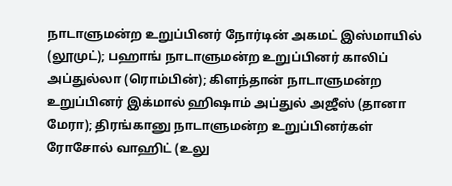நாடாளுமன்ற உறுப்பினர் நோர்டின் அகமட் இஸ்மாயில் (லூமுட்); பஹாங் நாடாளுமன்ற உறுப்பினர் காலிப் அப்துல்லா (ரொம்பின்); கிளந்தான் நாடாளுமன்ற உறுப்பினர் இக்மால் ஹிஷாம் அப்துல் அஜீஸ் (தானா மேரா); திரங்கானு நாடாளுமன்ற உறுப்பினர்கள் ரோசோல் வாஹிட் (உலு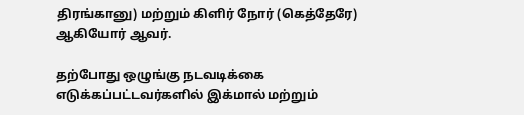திரங்கானு) மற்றும் கிளிர் நோர் (கெத்தேரே) ஆகியோர் ஆவர்.

தற்போது ஒழுங்கு நடவடிக்கை எடுக்கப்பட்டவர்களில் இக்மால் மற்றும்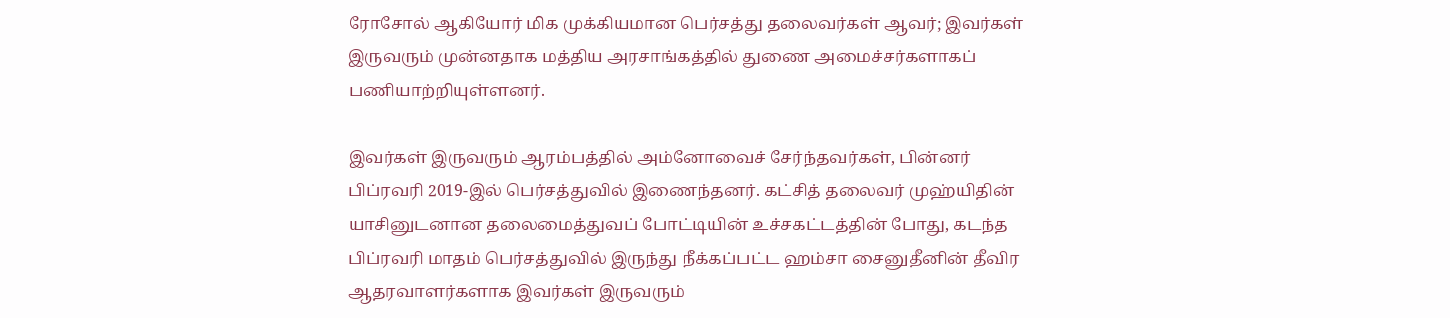ரோசோல் ஆகியோர் மிக முக்கியமான பெர்சத்து தலைவர்கள் ஆவர்; இவர்கள் இருவரும் முன்னதாக மத்திய அரசாங்கத்தில் துணை அமைச்சர்களாகப் பணியாற்றியுள்ளனர்.

இவர்கள் இருவரும் ஆரம்பத்தில் அம்னோவைச் சேர்ந்தவர்கள், பின்னர் பிப்ரவரி 2019-இல் பெர்சத்துவில் இணைந்தனர். கட்சித் தலைவர் முஹ்யிதின் யாசினுடனான தலைமைத்துவப் போட்டியின் உச்சகட்டத்தின் போது, கடந்த பிப்ரவரி மாதம் பெர்சத்துவில் இருந்து நீக்கப்பட்ட ஹம்சா சைனுதீனின் தீவிர ஆதரவாளர்களாக இவர்கள் இருவரும்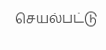செயல்பட்டு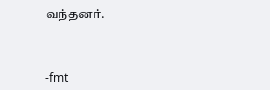வந்தனர்.



-fmt